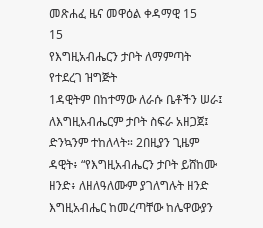መጽሐፈ ዜና መዋዕል ቀዳማዊ 15
15
የእግዚአብሔርን ታቦት ለማምጣት የተደረገ ዝግጅት
1ዳዊትም በከተማው ለራሱ ቤቶችን ሠራ፤ ለእግዚአብሔርም ታቦት ስፍራ አዘጋጀ፤ ድንኳንም ተከለላት። 2በዚያን ጊዜም ዳዊት፥ “የእግዚአብሔርን ታቦት ይሸከሙ ዘንድ፥ ለዘለዓለሙም ያገለግሉት ዘንድ እግዚአብሔር ከመረጣቸው ከሌዋውያን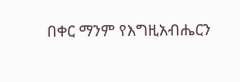በቀር ማንም የእግዚአብሔርን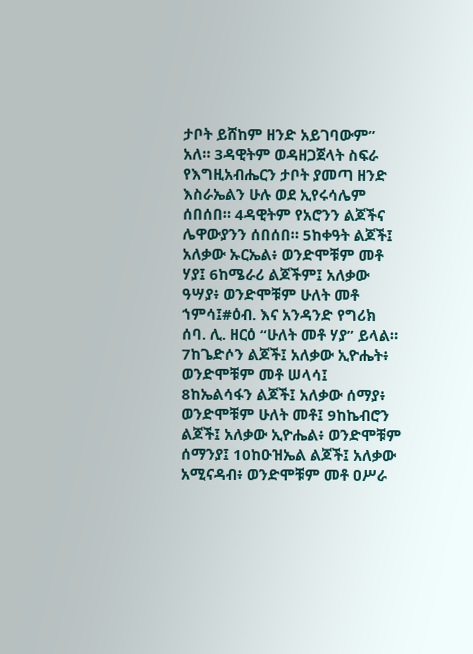ታቦት ይሸከም ዘንድ አይገባውም” አለ። 3ዳዊትም ወዳዘጋጀላት ስፍራ የእግዚአብሔርን ታቦት ያመጣ ዘንድ እስራኤልን ሁሉ ወደ ኢየሩሳሌም ሰበሰበ። 4ዳዊትም የአሮንን ልጆችና ሌዋውያንን ሰበሰበ። 5ከቀዓት ልጆች፤ አለቃው ኡርኤል፥ ወንድሞቹም መቶ ሃያ፤ 6ከሜራሪ ልጆችም፤ አለቃው ዓሣያ፥ ወንድሞቹም ሁለት መቶ ኀምሳ፤#ዕብ. እና አንዳንድ የግሪክ ሰባ. ሊ. ዘርዕ “ሁለት መቶ ሃያ” ይላል። 7ከጌድሶን ልጆች፤ አለቃው ኢዮሔት፥ ወንድሞቹም መቶ ሠላሳ፤ 8ከኤልሳፋን ልጆች፤ አለቃው ሰማያ፥ ወንድሞቹም ሁለት መቶ፤ 9ከኬብሮን ልጆች፤ አለቃው ኢዮሔል፥ ወንድሞቹም ሰማንያ፤ 10ከዑዝኤል ልጆች፤ አለቃው አሚናዳብ፥ ወንድሞቹም መቶ ዐሥራ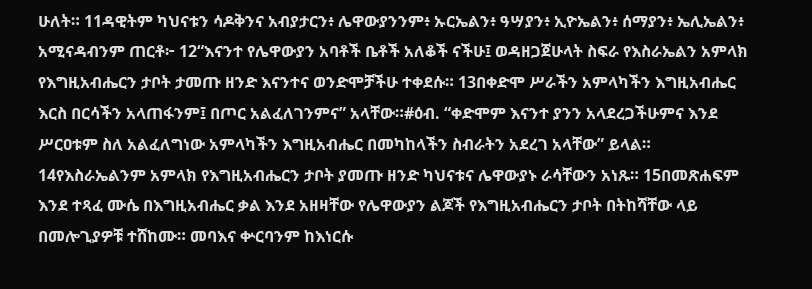ሁለት። 11ዳዊትም ካህናቱን ሳዶቅንና አብያታርን፥ ሌዋውያንንም፥ ኡርኤልን፥ ዓሣያን፥ ኢዮኤልን፥ ሰማያን፥ ኤሊኤልን፥ አሚናዳብንም ጠርቶ፦ 12“እናንተ የሌዋውያን አባቶች ቤቶች አለቆች ናችሁ፤ ወዳዘጋጀሁላት ስፍራ የእስራኤልን አምላክ የእግዚአብሔርን ታቦት ታመጡ ዘንድ እናንተና ወንድሞቻችሁ ተቀደሱ። 13በቀድሞ ሥራችን አምላካችን እግዚአብሔር እርስ በርሳችን አላጠፋንም፤ በጦር አልፈለገንምና” አላቸው።#ዕብ. “ቀድሞም እናንተ ያንን አላደረጋችሁምና እንደ ሥርዐቱም ስለ አልፈለግነው አምላካችን እግዚአብሔር በመካከላችን ስብራትን አደረገ አላቸው” ይላል። 14የእስራኤልንም አምላክ የእግዚአብሔርን ታቦት ያመጡ ዘንድ ካህናቱና ሌዋውያኑ ራሳቸውን አነጹ። 15በመጽሐፍም እንደ ተጻፈ ሙሴ በእግዚአብሔር ቃል እንደ አዘዛቸው የሌዋውያን ልጆች የእግዚአብሔርን ታቦት በትከሻቸው ላይ በመሎጊያዎቹ ተሸከሙ። መባእና ቍርባንም ከእነርሱ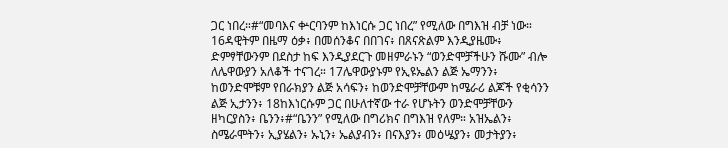ጋር ነበረ።#“መባእና ቍርባንም ከእነርሱ ጋር ነበረ” የሚለው በግእዝ ብቻ ነው።
16ዳዊትም በዜማ ዕቃ፥ በመሰንቆና በበገና፥ በጸናጽልም እንዲያዜሙ፥ ድምፃቸውንም በደስታ ከፍ እንዲያደርጉ መዘምራኑን “ወንድሞቻችሁን ሹሙ” ብሎ ለሌዋውያን አለቆች ተናገረ። 17ሌዋውያኑም የኢዩኤልን ልጅ ኤማንን፥ ከወንድሞቹም የበራክያን ልጅ አሳፍን፥ ከወንድሞቻቸውም ከሜራሪ ልጆች የቂሳንን ልጅ ኢታንን፥ 18ከእነርሱም ጋር በሁለተኛው ተራ የሆኑትን ወንድሞቻቸውን ዘካርያስን፥ ቤንን፥#“ቤንን” የሚለው በግሪክና በግእዝ የለም። አዝኤልን፥ ስሜራሞትን፥ ኢያሄልን፥ ኡኒን፥ ኤልያብን፥ በናእያን፥ መዕሤያን፥ መታትያን፥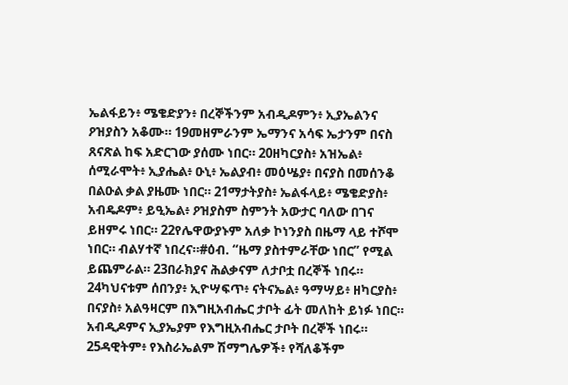ኤልፋይን፥ ሜቄድያን፥ በረኞችንም አብዲዶምን፥ ኢያኤልንና ዖዝያስን አቆሙ። 19መዘምራንም ኤማንና አሳፍ ኤታንም በናስ ጸናጽል ከፍ አድርገው ያሰሙ ነበር። 20ዘካርያስ፥ አዝኤል፥ ሰሚራሞት፥ ኢያሔል፥ ዑኒ፥ ኤልያብ፥ መዕሤያ፥ በናያስ በመሰንቆ በልዑል ቃል ያዜሙ ነበር። 21ማታትያስ፥ ኤልፋላይ፥ ሜቄድያስ፥ አብዴዶም፥ ይዒኤል፥ ዖዝያስም ስምንት አውታር ባለው በገና ይዘምሩ ነበር። 22የሌዋውያኑም አለቃ ኮነንያስ በዜማ ላይ ተሾሞ ነበር። ብልሃተኛ ነበረና።#ዕብ. “ዜማ ያስተምራቸው ነበር” የሚል ይጨምራል። 23በራክያና ሕልቃናም ለታቦቷ በረኞች ነበሩ። 24ካህናቱም ሰበንያ፥ ኢዮሣፍጥ፥ ናትናኤል፥ ዓማሣይ፥ ዘካርያስ፥ በናያስ፥ አልዓዛርም በእግዚአብሔር ታቦት ፊት መለከት ይነፉ ነበር። አብዲዶምና ኢያኤያም የእግዚአብሔር ታቦት በረኞች ነበሩ።
25ዳዊትም፥ የእስራኤልም ሽማግሌዎች፥ የሻለቆችም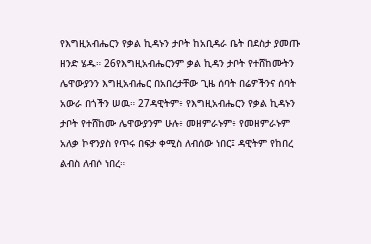የእግዚአብሔርን የቃል ኪዳኑን ታቦት ከአቢዳራ ቤት በደስታ ያመጡ ዘንድ ሄዱ። 26የእግዚአብሔርንም ቃል ኪዳን ታቦት የተሸከሙትን ሌዋውያንን እግዚአብሔር በአበረታቸው ጊዜ ሰባት በሬዎችንና ሰባት አውራ በጎችን ሠዉ። 27ዳዊትም፥ የእግዚአብሔርን የቃል ኪዳኑን ታቦት የተሸከሙ ሌዋውያንም ሁሉ፥ መዘምራኑም፥ የመዘምራኑም አለቃ ኮኖንያስ የጥሩ በፍታ ቀሚስ ለብሰው ነበር፤ ዳዊትም የከበረ ልብስ ለብሶ ነበረ።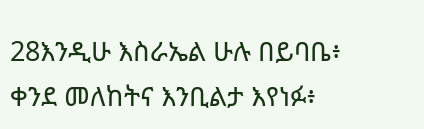28እንዲሁ እስራኤል ሁሉ በይባቤ፥ ቀንደ መለከትና እንቢልታ እየነፉ፥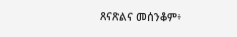ጸናጽልና መሰንቆም፥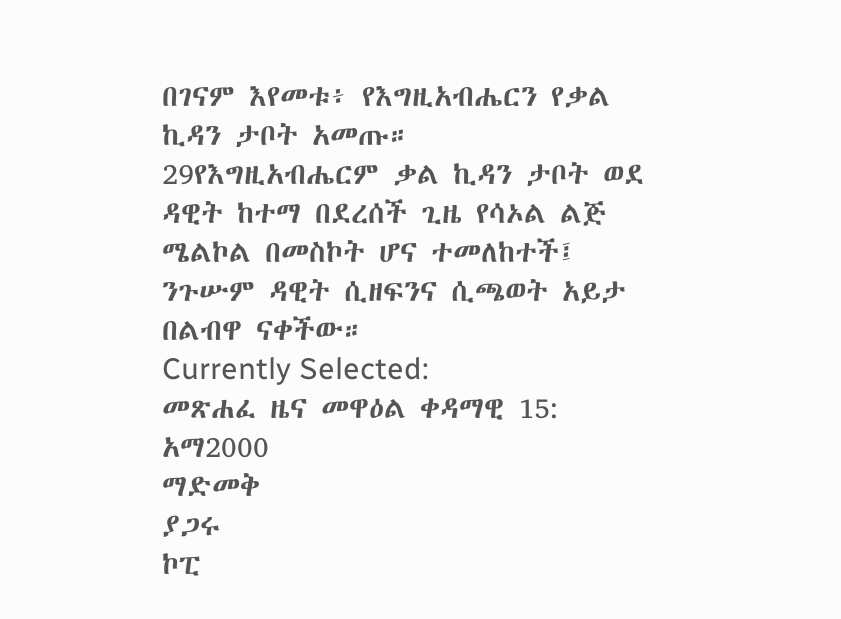በገናም እየመቱ፥ የእግዚአብሔርን የቃል ኪዳን ታቦት አመጡ።
29የእግዚአብሔርም ቃል ኪዳን ታቦት ወደ ዳዊት ከተማ በደረሰች ጊዜ የሳኦል ልጅ ሜልኮል በመስኮት ሆና ተመለከተች፤ ንጉሡም ዳዊት ሲዘፍንና ሲጫወት አይታ በልብዋ ናቀችው።
Currently Selected:
መጽሐፈ ዜና መዋዕል ቀዳማዊ 15: አማ2000
ማድመቅ
ያጋሩ
ኮፒ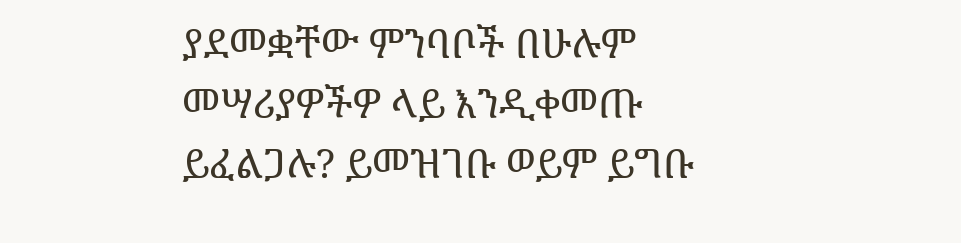ያደመቋቸው ምንባቦች በሁሉም መሣሪያዎችዎ ላይ እንዲቀመጡ ይፈልጋሉ? ይመዝገቡ ወይም ይግቡ